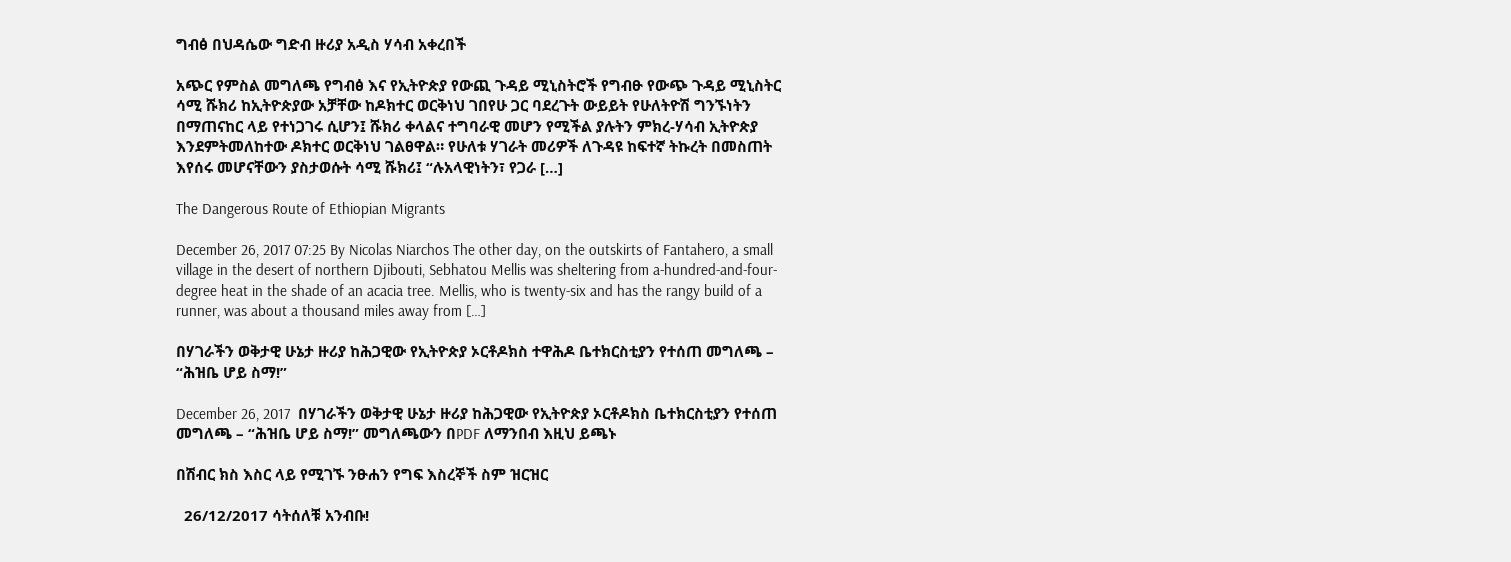ግብፅ በህዳሴው ግድብ ዙሪያ አዲስ ሃሳብ አቀረበች

አጭር የምስል መግለጫ የግብፅ እና የኢትዮጵያ የውጪ ጉዳይ ሚኒስትሮች የግብፁ የውጭ ጉዳይ ሚኒስትር ሳሚ ሹክሪ ከኢትዮጵያው አቻቸው ከዶክተር ወርቅነህ ገበየሁ ጋር ባደረጉት ውይይት የሁለትዮሽ ግንኙነትን በማጠናከር ላይ የተነጋገሩ ሲሆን፤ ሹክሪ ቀላልና ተግባራዊ መሆን የሚችል ያሉትን ምክረ-ሃሳብ ኢትዮጵያ እንደምትመለከተው ዶክተር ወርቅነህ ገልፀዋል። የሁለቱ ሃገራት መሪዎች ለጉዳዩ ከፍተኛ ትኩረት በመስጠት እየሰሩ መሆናቸውን ያስታወሱት ሳሚ ሹክሪ፤ “ሉአላዊነትን፣ የጋራ […]

The Dangerous Route of Ethiopian Migrants

December 26, 2017 07:25 By Nicolas Niarchos The other day, on the outskirts of Fantahero, a small village in the desert of northern Djibouti, Sebhatou Mellis was sheltering from a-hundred-and-four-degree heat in the shade of an acacia tree. Mellis, who is twenty-six and has the rangy build of a runner, was about a thousand miles away from […]

በሃገራችን ወቅታዊ ሁኔታ ዙሪያ ከሕጋዊው የኢትዮጵያ ኦርቶዶክስ ተዋሕዶ ቤተክርስቲያን የተሰጠ መግለጫ – “ሕዝቤ ሆይ ስማ!”

December 26, 2017  በሃገራችን ወቅታዊ ሁኔታ ዙሪያ ከሕጋዊው የኢትዮጵያ ኦርቶዶክስ ቤተክርስቲያን የተሰጠ መግለጫ – “ሕዝቤ ሆይ ስማ!” መግለጫውን በPDF ለማንበብ እዚህ ይጫኑ

በሽብር ክስ እስር ላይ የሚገኙ ንፁሐን የግፍ እስረኞች ስም ዝርዝር

  26/12/2017 ሳትሰለቹ አንብቡ!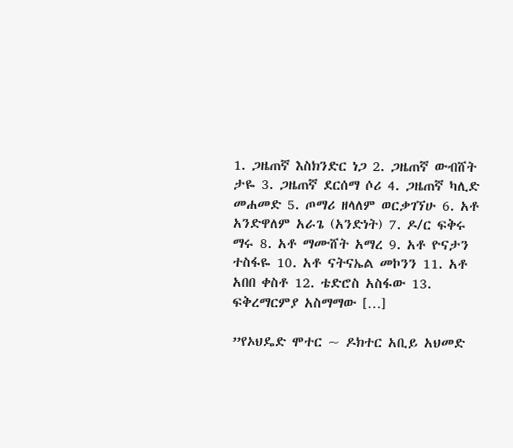1. ጋዜጠኛ እስክንድር ነጋ 2. ጋዜጠኛ ውብሸት ታዬ 3. ጋዜጠኛ ደርሰማ ሶሪ 4. ጋዜጠኛ ካሊድ መሐመድ 5. ጦማሪ ዘላለም ወርቃገኘሁ 6. አቶ አንድዋለም አራጌ (አንድነት) 7. ዶ/ር ፍቅሩ ማሩ 8. አቶ ማሙሸት አማረ 9. አቶ ዮናታን ተስፋዬ 10. አቶ ናትናኤል መኮንን 11. አቶ አበበ ቀስቶ 12. ቴድሮስ አስፋው 13. ፍቅረማርምያ አስማማው […]

”የኦህዴድ ሞተር ~ ዶክተር አቢይ አህመድ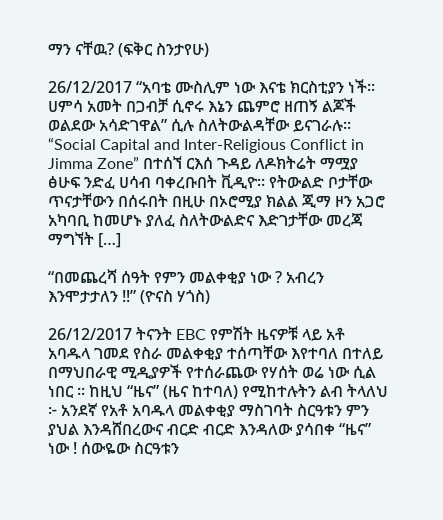ማን ናቸዉ? (ፍቅር ስንታየሁ)

26/12/2017 “አባቴ ሙስሊም ነው እናቴ ክርስቲያን ነች፡፡ ሀምሳ አመት በጋብቻ ሲኖሩ እኔን ጨምሮ ዘጠኝ ልጆች ወልደው አሳድገዋል” ሲሉ ስለትውልዳቸው ይናገራሉ፡፡ “Social Capital and Inter-Religious Conflict in Jimma Zone” በተሰኘ ርእሰ ጉዳይ ለዶክትሬት ማሟያ ፅሁፍ ንድፈ ሀሳብ ባቀረቡበት ቪዲዮ፡፡ የትውልድ ቦታቸው ጥናታቸውን በሰሩበት በዚሁ በኦሮሚያ ክልል ጂማ ዞን አጋሮ አካባቢ ከመሆኑ ያለፈ ስለትውልድና እድገታቸው መረጃ ማግኘት […]

“በመጨረሻ ሰዓት የምን መልቀቂያ ነው ? አብረን እንሞታታለን !!” (ዮናስ ሃጎስ)

26/12/2017 ትናንት EBC የምሽት ዜናዎቹ ላይ አቶ አባዱላ ገመደ የስራ መልቀቂያ ተሰጣቸው እየተባለ በተለይ በማህበራዊ ሚዲያዎች የተሰራጨው የሃሰት ወሬ ነው ሲል ነበር ። ከዚህ “ዜና” (ዜና ከተባለ) የሚከተሉትን ልብ ትላለህ ፦ አንደኛ የአቶ አባዱላ መልቀቂያ ማስገባት ስርዓቱን ምን ያህል እንዳሸበረውና ብርድ ብርድ እንዳለው ያሳበቀ “ዜና” ነው ! ሰውዬው ስርዓቱን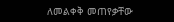ለመልቀቅ መጠየቃቸው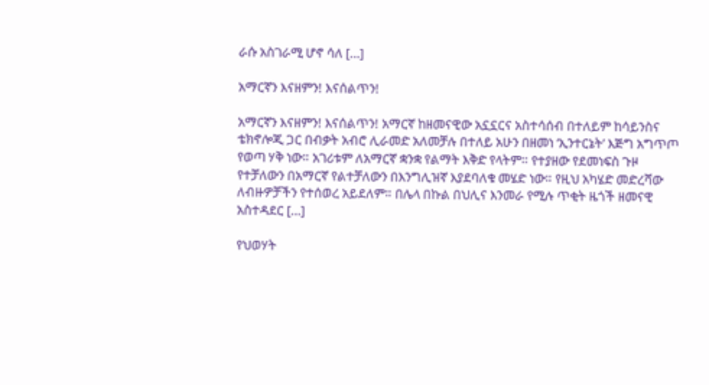ራሱ አስገራሚ ሆኖ ሳለ […]

አማርኛን እናዘምን! እናሰልጥን!

አማርኛን እናዘምን! እናሰልጥን! አማርኛ ከዘመናዊው አኗኗርና አስተሳሰብ በተለይም ከሳይንስና ቴክኖሎጂ ጋር በብቃት አብሮ ሊራመድ አለመቻሉ በተለይ አሁን በዘመነ ‘ኢንተርኔት’ እጅግ አግጥጦ የወጣ ሃቅ ነው። አገሪቱም ለአማርኛ ቋንቋ የልማት እቅድ የላትም። የተያዘው የደመነፍስ ጉዞ የተቻለውን በአማርኛ የልተቻለውን በእንግሊዝኛ እያደባለቁ መሄድ ነው። የዚህ አካሄድ መድረሻው ለብዙዎቻችን የተሰወረ አይደለም። በሌላ በኩል በህሊና እንመራ የሚሉ ጥቂት ዜጎች ዘመናዊ አስተዳደር […]

የህወሃት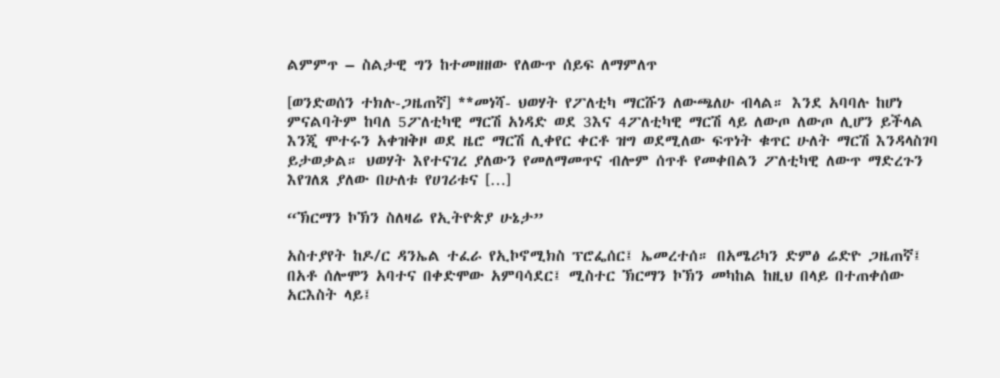ልምምጥ – ስልታዊ ግን ከተመዘዘው የለውጥ ሰይፍ ለማምለጥ

[ወንድወሰን ተክሉ-ጋዜጠኛ] **መነሻ- ህወሃት የፖለቲካ ማርሹን ለውጫለሁ ብላል። እንደ አባባሉ ከሆነ ምናልባትም ከባለ 5ፖለቲካዊ ማርሽ አነዳድ ወደ 3እና 4ፖለቲካዊ ማርሽ ላይ ለውጦ ለውጦ ሊሆን ይችላል እንጂ ሞተሩን አቀዝቅዞ ወደ ዜሮ ማርሽ ሊቀየር ቀርቶ ዝግ ወደሚለው ፍጥነት ቁጥር ሁለት ማርሽ እንዳላስገባ ይታወቃል። ህወሃት እየተናገረ ያለውን የመለማመጥና ብሎም ሰጥቶ የመቀበልን ፖለቲካዊ ለውጥ ማድረጉን እየገለጸ ያለው በሁለቱ የሀገሪቱና […]

“ኽርማን ኮኽን ስለዛሬ የኢትዮጵያ ሁኔታ”

አስተያየት ከዶ/ር ዳንኤል ተፈራ የኢኮኖሚክስ ፕሮፌሰር፤ ኤመረተሰ። በአሜሪካን ድምፅ ሬድዮ ጋዜጠኛ፤ በአቶ ሰሎሞን አባተና በቀድሞው አምባሳደር፤ ሚስተር ኽርማን ኮኽን መካከል ከዚህ በላይ በተጠቀሰው አርእስት ላይ፤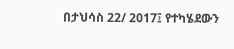በታህሳስ 22/ 2017፤ የተካሄደውን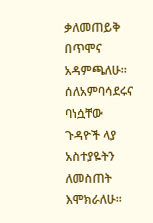ቃለመጠይቅ በጥሞና አዳምጫለሁ። ሰለአምባሳደሩና ባነሷቸው ጉዳዮች ላያ አስተያዬትን ለመስጠት እሞክራለሁ።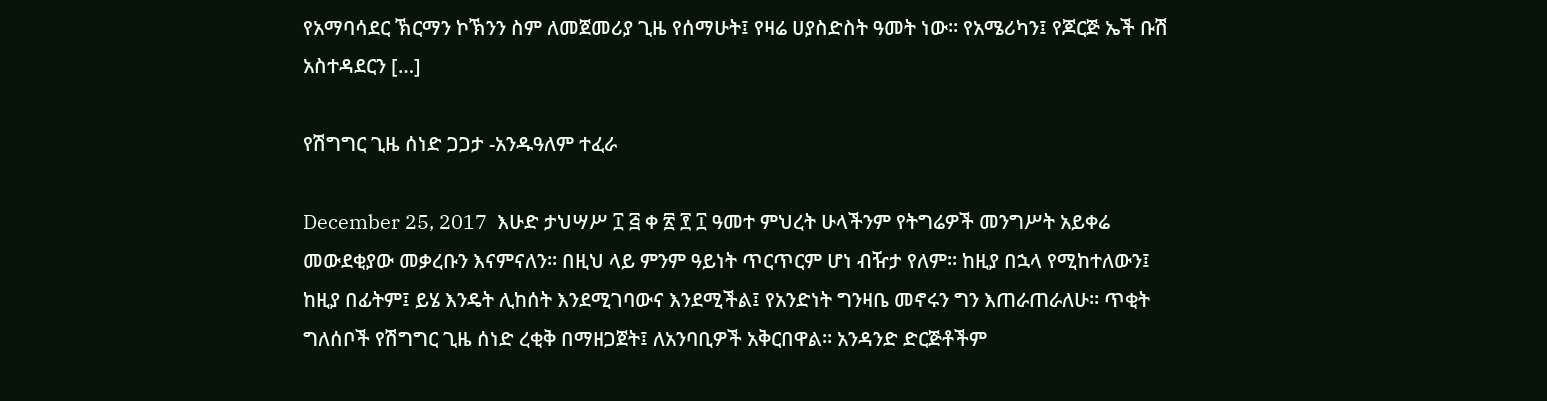የአማባሳደር ኽርማን ኮኽንን ስም ለመጀመሪያ ጊዜ የሰማሁት፤ የዛሬ ሀያስድስት ዓመት ነው። የአሜሪካን፤ የጆርጅ ኤች ቡሽ አስተዳደርን […]

የሽግግር ጊዜ ሰነድ ጋጋታ -አንዱዓለም ተፈራ

December 25, 2017  እሁድ ታህሣሥ ፲ ፭ ቀ ፳ ፻ ፲ ዓመተ ምህረት ሁላችንም የትግሬዎች መንግሥት አይቀሬ መውደቂያው መቃረቡን እናምናለን። በዚህ ላይ ምንም ዓይነት ጥርጥርም ሆነ ብዥታ የለም። ከዚያ በኋላ የሚከተለውን፤ ከዚያ በፊትም፤ ይሄ እንዴት ሊከሰት እንደሚገባውና እንደሚችል፤ የአንድነት ግንዛቤ መኖሩን ግን እጠራጠራለሁ። ጥቂት ግለሰቦች የሽግግር ጊዜ ሰነድ ረቂቅ በማዘጋጀት፤ ለአንባቢዎች አቅርበዋል። አንዳንድ ድርጅቶችም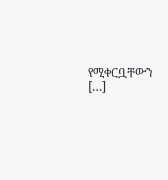የሚቀርቧቸውን […]